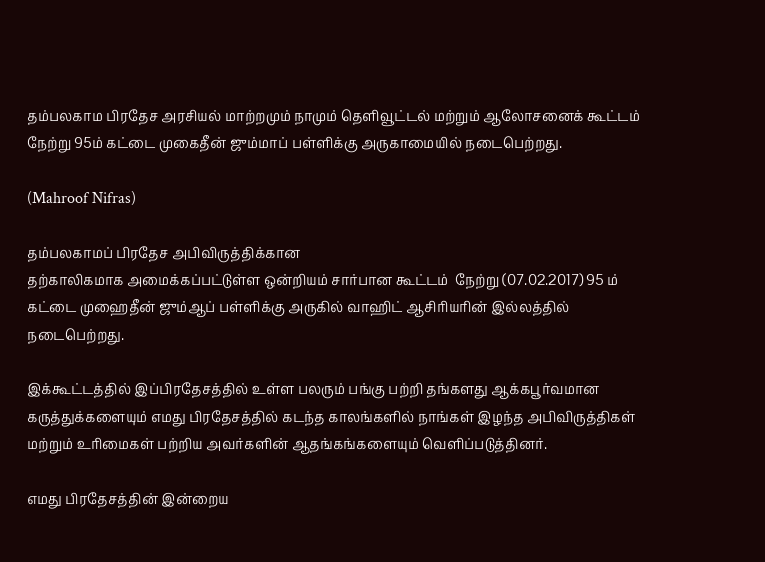தம்பலகாம பிரதேச அரசியல் மாற்றமும் நாமும் தெளிவூட்டல் மற்றும் ஆலோசனைக் கூட்டம் நேற்று 95ம் கட்டை முகைதீன் ஜும்மாப் பள்ளிக்கு அருகாமையில் நடைபெற்றது.

(Mahroof Nifras)

தம்பலகாமப் பிரதேச அபிவிருத்திக்கான
தற்காலிகமாக அமைக்கப்பட்டுள்ள ஒன்றியம் சார்பான கூட்டம்  நேற்று (07.02.2017) 95 ம் கட்டை முஹைதீன் ஜும்ஆப் பள்ளிக்கு அருகில் வாஹிட் ஆசிரியரின் இல்லத்தில் நடைபெற்றது.

இக்கூட்டத்தில் இப்பிரதேசத்தில் உள்ள பலரும் பங்கு பற்றி தங்களது ஆக்கபூர்வமான கருத்துக்களையும் எமது பிரதேசத்தில் கடந்த காலங்களில் நாங்கள் இழந்த அபிவிருத்திகள் மற்றும் உரிமைகள் பற்றிய அவர்களின் ஆதங்கங்களையும் வெளிப்படுத்தினர்.

எமது பிரதேசத்தின் இன்றைய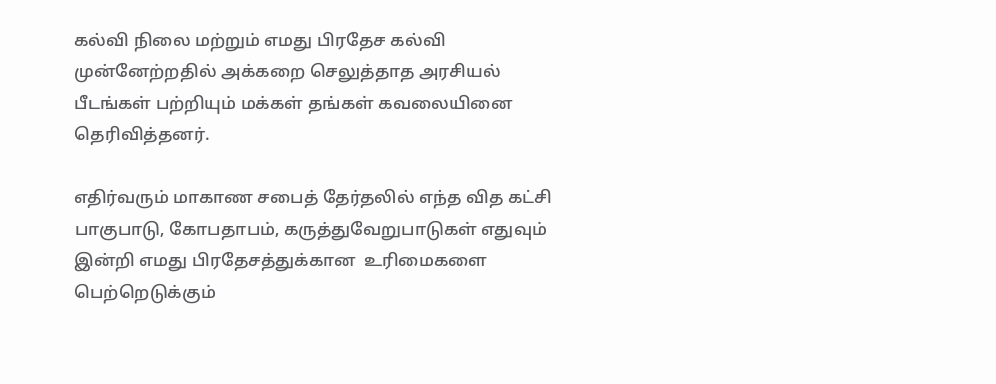கல்வி நிலை மற்றும் எமது பிரதேச கல்வி முன்னேற்றதில் அக்கறை செலுத்தாத அரசியல் பீடங்கள் பற்றியும் மக்கள் தங்கள் கவலையினை தெரிவித்தனர்.

எதிர்வரும் மாகாண சபைத் தேர்தலில் எந்த வித கட்சி பாகுபாடு, கோபதாபம், கருத்துவேறுபாடுகள் எதுவும் இன்றி எமது பிரதேசத்துக்கான  உரிமைகளை பெற்றெடுக்கும்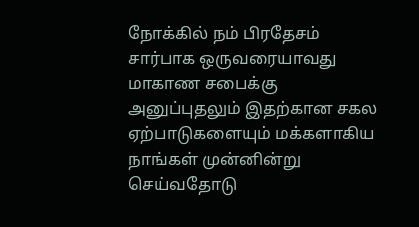நோக்கில் நம் பிரதேசம் சார்பாக ஒருவரையாவது மாகாண சபைக்கு அனுப்புதலும் இதற்கான சகல ஏற்பாடுகளையும் மக்களாகிய நாங்கள் முன்னின்று செய்வதோடு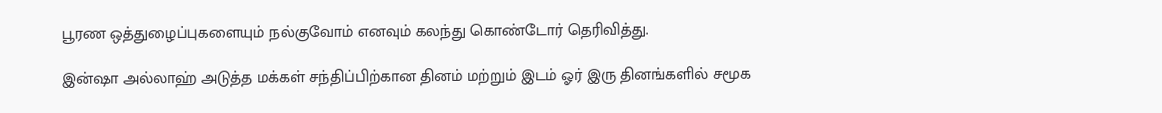பூரண ஒத்துழைப்புகளையும் நல்குவோம் எனவும் கலந்து கொண்டோர் தெரிவித்து.

இன்ஷா அல்லாஹ் அடுத்த மக்கள் சந்திப்பிற்கான தினம் மற்றும் இடம் ஓர் இரு தினங்களில் சமூக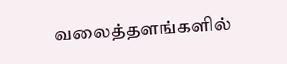வலைத்தளங்களில்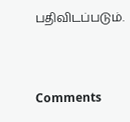பதிவிடப்படும்.


Comments